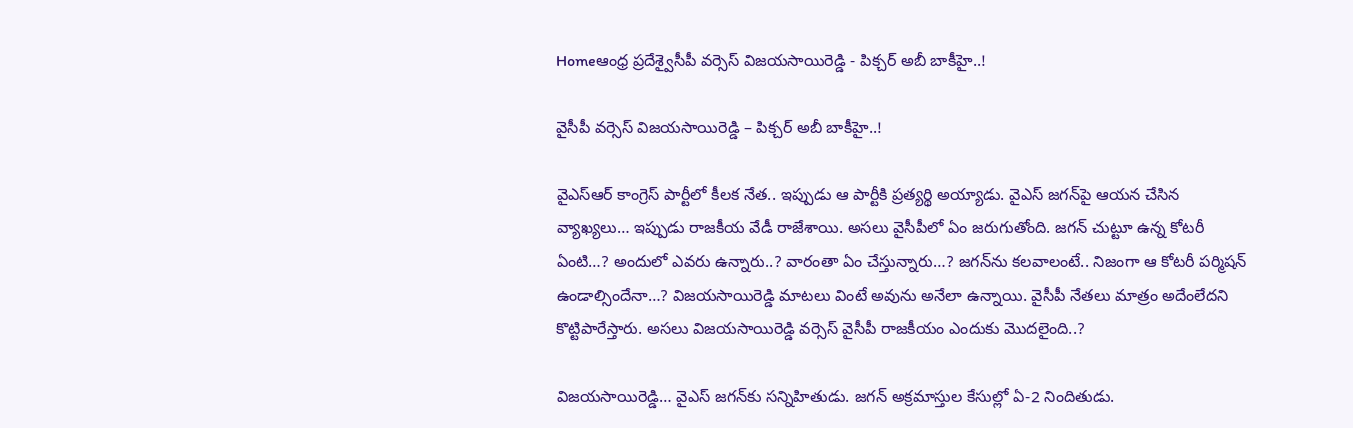Homeఆంధ్ర ప్రదేశ్వైసీపీ వర్సెస్‌ విజయసాయిరెడ్డి - పిక్చర్‌ అబీ బాకీహై..!

వైసీపీ వర్సెస్‌ విజయసాయిరెడ్డి – పిక్చర్‌ అబీ బాకీహై..!

వైఎస్‌ఆర్‌ కాంగ్రెస్‌ పార్టీలో కీలక నేత.. ఇప్పుడు ఆ పార్టీకి ప్రత్యర్థి అయ్యాడు. వైఎస్‌ జగన్‌పై ఆయన చేసిన వ్యాఖ్యలు… ఇప్పుడు రాజకీయ వేడీ రాజేశాయి. అసలు వైసీపీలో ఏం జరుగుతోంది. జగన్‌ చుట్టూ ఉన్న కోటరీ ఏంటి…? అందులో ఎవరు ఉన్నారు..? వారంతా ఏం చేస్తున్నారు…? జగన్‌ను కలవాలంటే.. నిజంగా ఆ కోటరీ పర్మిషన్‌ ఉండాల్సిందేనా…? విజయసాయిరెడ్డి మాటలు వింటే అవును అనేలా ఉన్నాయి. వైసీపీ నేతలు మాత్రం అదేంలేదని కొట్టిపారేస్తారు. అసలు విజయసాయిరెడ్డి వర్సెస్‌ వైసీపీ రాజకీయం ఎందుకు మొదలైంది..?

విజయసాయిరెడ్డి… వైఎస్‌ జగన్‌కు సన్నిహితుడు. జగన్‌ అక్రమాస్తుల కేసుల్లో ఏ-2 నిందితుడు.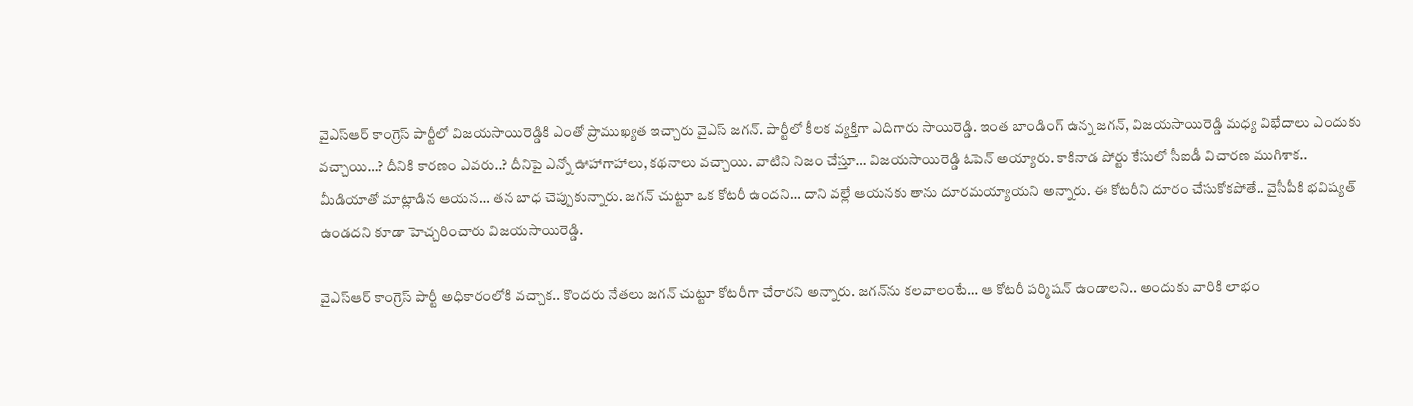వైఎస్‌ఆర్‌ కాంగ్రెస్‌ పార్టీలో విజయసాయిరెడ్డికి ఎంతో ప్రాముఖ్యత ఇచ్చారు వైఎస్‌ జగన్‌. పార్టీలో కీలక వ్యక్తిగా ఎదిగారు సాయిరెడ్డి. ఇంత బాండింగ్‌ ఉన్న జగన్‌, విజయసాయిరెడ్డి మధ్య విభేదాలు ఎందుకు వచ్చాయి…? దీనికి కారణం ఎవరు..? దీనిపై ఎన్నో ఊహాగాహాలు, కథనాలు వచ్చాయి. వాటిని నిజం చేస్తూ… విజయసాయిరెడ్డి ఓపెన్‌ అయ్యారు. కాకినాడ పోర్టు కేసులో సీఐడీ విచారణ ముగిశాక.. మీడియాతో మాట్లాడిన ఆయన… తన బాధ చెప్పుకున్నారు. జగన్‌ చుట్టూ ఒక కోటరీ ఉందని… దాని వల్లే ఆయనకు తాను దూరమయ్యాయని అన్నారు. ఈ కోటరీని దూరం చేసుకోకపోతే.. వైసీపీకి భవిష్యత్‌ ఉండదని కూడా హెచ్చరించారు విజయసాయిరెడ్డి.

వైఎస్‌ఆర్‌ కాంగ్రెస్‌ పార్టీ అధికారంలోకి వచ్చాక.. కొందరు నేతలు జగన్‌ చుట్టూ కోటరీగా చేరారని అన్నారు. జగన్‌ను కలవాలంటే… ఆ కోటరీ పర్మిషన్‌ ఉండాలని.. అందుకు వారికి లాభం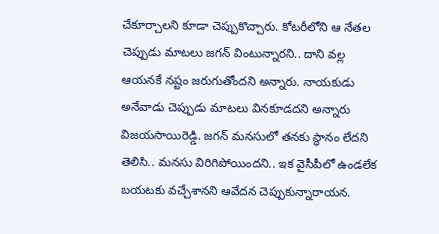చేకూర్చాలని కూడా చెప్పుకొచ్చారు. కోటరీలోని ఆ నేతల చెప్పుడు మాటలు జగన్‌ వింటున్నారని.. దాని వల్ల ఆయనకే నష్టం జరుగుతోందని అన్నారు. నాయకుడు అనేవాడు చెప్పుడు మాటలు వినకూడదని అన్నారు విజయసాయిరెడ్డి. జగన్‌ మనసులో తనకు స్థానం లేదని తెలిసి.. మనసు విరిగిపోయిందని.. ఇక వైసీపీలో ఉండలేక బయటకు వచ్చేశానని ఆవేదన చెప్పుకున్నారాయన.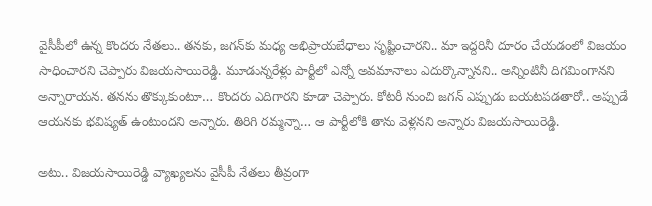వైసీపీలో ఉన్న కొందరు నేతలు.. తనకు, జగన్‌కు మధ్య అభిప్రాయబేధాలు సృష్టించారని.. మా ఇద్దరినీ దూరం చేయడంలో విజయం సాధించారని చెప్పారు విజయసాయిరెడ్డి. మూడున్నరేళ్లు పార్టీలో ఎన్నో అవమానాలు ఎదుర్కొన్నానని.. అన్నింటినీ దిగమింగానని అన్నారాయన. తనను తొక్కుకుంటూ… కొందరు ఎదిగారని కూడా చెప్పారు. కోటరీ నుంచి జగన్‌ ఎప్పుడు బయటపడతారో.. అప్పుడే ఆయనకు భవిష్యత్‌ ఉంటుందని అన్నారు. తిరిగి రమ్మన్నా… ఆ పార్టీలోకి తాను వెళ్లనని అన్నారు విజయసాయిరెడ్డి.

అటు.. విజయసాయిరెడ్డి వ్యాఖ్యలను వైసీపీ నేతలు తీవ్రంగా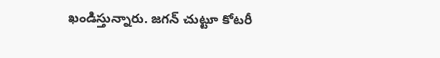ఖండిస్తున్నారు. జగన్‌ చుట్టూ కోటరీ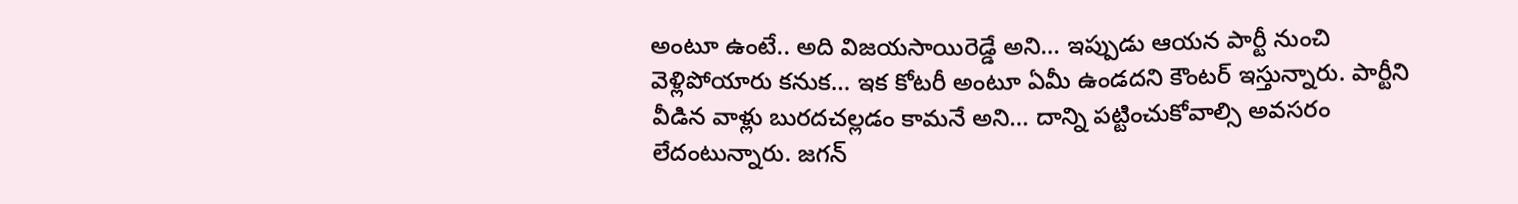అంటూ ఉంటే.. అది విజయసాయిరెడ్డే అని… ఇప్పుడు ఆయన పార్టీ నుంచి వెళ్లిపోయారు కనుక… ఇక కోటరీ అంటూ ఏమీ ఉండదని కౌంటర్‌ ఇస్తున్నారు. పార్టీని వీడిన వాళ్లు బురదచల్లడం కామనే అని… దాన్ని పట్టించుకోవాల్సి అవసరం లేదంటున్నారు. జగన్‌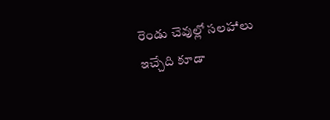రెండు చెవుల్లో సలహాలు ఇచ్చేది కూడా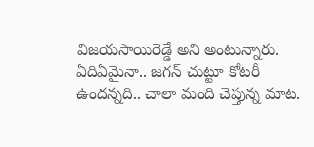విజయసాయిరెడ్డే అని అంటున్నారు. ఏదిఏమైనా.. జగన్‌ చుట్టూ కోటరీ ఉందన్నది.. చాలా మంది చెప్తున్న మాట.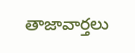తాజావార్తలు